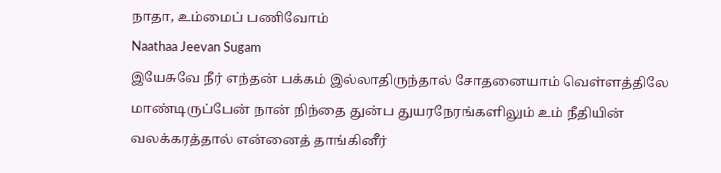நாதா, உம்மைப் பணிவோம்
Naathaa Jeevan Sugam
இயேசுவே நீர் எந்தன் பக்கம் இல்லாதிருந்தால் சோதனையாம் வெள்ளத்திலே மாண்டிருப்பேன் நான் நிந்தை துன்ப துயரநேரங்களிலும் உம் நீதியின் வலக்கரத்தால் என்னைத் தாங்கினீர்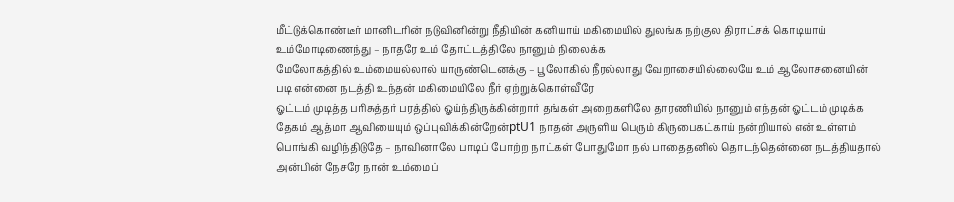மீட்டுக்கொண்டீர் மானிடரின் நடுவினின்று நீதியின் கனியாய் மகிமையில் துலங்க நற்குல திராட்சக் கொடியாய் உம்மோடிணைந்து – நாதரே உம் தோட்டத்திலே நானும் நிலைக்க
மேலோகத்தில் உம்மையல்லால் யாருண்டெனக்கு – பூலோகில் நீரல்லாது வேறாசையில்லையே உம் ஆலோசனையின் படி என்னை நடத்தி உந்தன் மகிமையிலே நீர் ஏற்றுக்கொள்வீரே
ஓட்டம் முடித்த பரிசுத்தர் பரத்தில் ஓய்ந்திருக்கின்றார் தங்கள் அறைகளிலே தாரணியில் நானும் எந்தன் ஓட்டம் முடிக்க தேகம் ஆத்மா ஆவியையும் ஒப்புவிக்கின்றேன்ptU1 நாதன் அருளிய பெரும் கிருபைகட்காய் நன்றியால் என் உள்ளம் பொங்கி வழிந்திடுதே – நாவினாலே பாடிப் போற்ற நாட்கள் போதுமோ நல் பாதைதனில் தொடந்தென்னை நடத்தியதால் அன்பின் நேசரே நான் உம்மைப்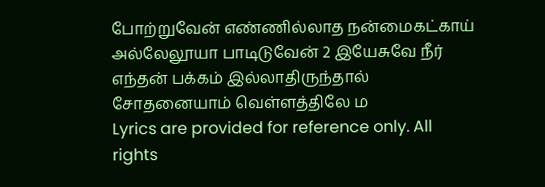போற்றுவேன் எண்ணில்லாத நன்மைகட்காய் அல்லேலூயா பாடிடுவேன் 2 இயேசுவே நீர் எந்தன் பக்கம் இல்லாதிருந்தால் சோதனையாம் வெள்ளத்திலே ம
Lyrics are provided for reference only. All rights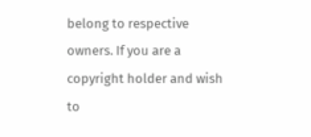belong to respective owners. If you are a copyright holder and wish to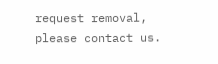request removal, please contact us.